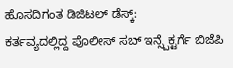ಹೊಸದಿಗಂತ ಡಿಜಿಟಲ್ ಡೆಸ್ಕ್:
ಕರ್ತವ್ಯದಲ್ಲಿದ್ದ ಪೊಲೀಸ್ ಸಬ್ ಇನ್ಸ್ಪೆಕ್ಟರ್ಗೆ ಬಿಜೆಪಿ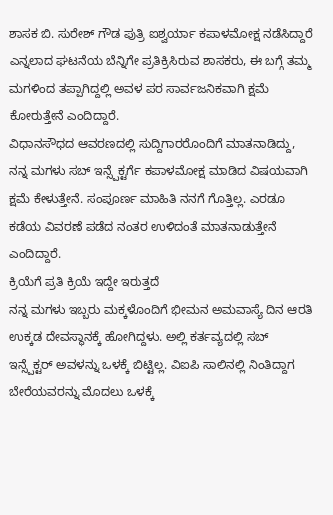ಶಾಸಕ ಬಿ. ಸುರೇಶ್ ಗೌಡ ಪುತ್ರಿ ಐಶ್ವರ್ಯಾ ಕಪಾಳಮೋಕ್ಷ ನಡೆಸಿದ್ದಾರೆ ಎನ್ನಲಾದ ಘಟನೆಯ ಬೆನ್ನಿಗೇ ಪ್ರತಿಕ್ರಿಸಿರುವ ಶಾಸಕರು, ಈ ಬಗ್ಗೆ ತಮ್ಮ ಮಗಳಿಂದ ತಪ್ಪಾಗಿದ್ದಲ್ಲಿ ಅವಳ ಪರ ಸಾರ್ವಜನಿಕವಾಗಿ ಕ್ಷಮೆ ಕೋರುತ್ತೇನೆ ಎಂದಿದ್ದಾರೆ.
ವಿಧಾನಸೌಧದ ಆವರಣದಲ್ಲಿ ಸುದ್ದಿಗಾರರೊಂದಿಗೆ ಮಾತನಾಡಿದ್ದು, ನನ್ನ ಮಗಳು ಸಬ್ ಇನ್ಸ್ಪೆಕ್ಟರ್ಗೆ ಕಪಾಳಮೋಕ್ಷ ಮಾಡಿದ ವಿಷಯವಾಗಿ ಕ್ಷಮೆ ಕೇಳುತ್ತೇನೆ. ಸಂಪೂರ್ಣ ಮಾಹಿತಿ ನನಗೆ ಗೊತ್ತಿಲ್ಲ. ಎರಡೂ ಕಡೆಯ ವಿವರಣೆ ಪಡೆದ ನಂತರ ಉಳಿದಂತೆ ಮಾತನಾಡುತ್ತೇನೆ ಎಂದಿದ್ದಾರೆ.
ಕ್ರಿಯೆಗೆ ಪ್ರತಿ ಕ್ರಿಯೆ ಇದ್ದೇ ಇರುತ್ತದೆ
ನನ್ನ ಮಗಳು ಇಬ್ಬರು ಮಕ್ಕಳೊಂದಿಗೆ ಭೀಮನ ಅಮವಾಸ್ಯೆ ದಿನ ಆರತಿ ಉಕ್ಕಡ ದೇವಸ್ಥಾನಕ್ಕೆ ಹೋಗಿದ್ದಳು. ಅಲ್ಲಿ ಕರ್ತವ್ಯದಲ್ಲಿ ಸಬ್ ಇನ್ಸ್ಪೆಕ್ಟರ್ ಅವಳನ್ನು ಒಳಕ್ಕೆ ಬಿಟ್ಟಿಲ್ಲ. ವಿಐಪಿ ಸಾಲಿನಲ್ಲಿ ನಿಂತಿದ್ದಾಗ ಬೇರೆಯವರನ್ನು ಮೊದಲು ಒಳಕ್ಕೆ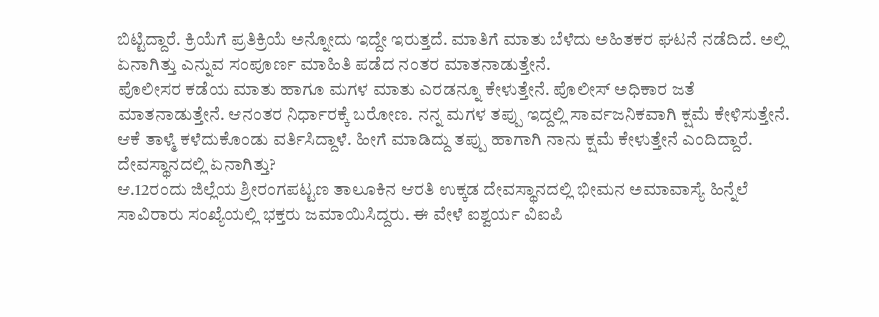ಬಿಟ್ಟಿದ್ದಾರೆ. ಕ್ರಿಯೆಗೆ ಪ್ರತಿಕ್ರಿಯೆ ಅನ್ನೋದು ಇದ್ದೇ ಇರುತ್ತದೆ. ಮಾತಿಗೆ ಮಾತು ಬೆಳೆದು ಅಹಿತಕರ ಘಟನೆ ನಡೆದಿದೆ. ಅಲ್ಲಿ ಏನಾಗಿತ್ತು ಎನ್ನುವ ಸಂಪೂರ್ಣ ಮಾಹಿತಿ ಪಡೆದ ನಂತರ ಮಾತನಾಡುತ್ತೇನೆ.
ಪೊಲೀಸರ ಕಡೆಯ ಮಾತು ಹಾಗೂ ಮಗಳ ಮಾತು ಎರಡನ್ನೂ ಕೇಳುತ್ತೇನೆ. ಪೊಲೀಸ್ ಅಧಿಕಾರ ಜತೆ ಮಾತನಾಡುತ್ತೇನೆ. ಆನಂತರ ನಿರ್ಧಾರಕ್ಕೆ ಬರೋಣ. ನನ್ನ ಮಗಳ ತಪ್ಪು ಇದ್ದಲ್ಲಿ ಸಾರ್ವಜನಿಕವಾಗಿ ಕ್ಷಮೆ ಕೇಳಿಸುತ್ತೇನೆ. ಆಕೆ ತಾಳ್ಮೆ ಕಳೆದುಕೊಂಡು ವರ್ತಿಸಿದ್ದಾಳೆ. ಹೀಗೆ ಮಾಡಿದ್ದು ತಪ್ಪು ಹಾಗಾಗಿ ನಾನು ಕ್ಷಮೆ ಕೇಳುತ್ತೇನೆ ಎಂದಿದ್ದಾರೆ.
ದೇವಸ್ಥಾನದಲ್ಲಿ ಏನಾಗಿತ್ತು?
ಆ.12ರಂದು ಜಿಲ್ಲೆಯ ಶ್ರೀರಂಗಪಟ್ಟಣ ತಾಲೂಕಿನ ಆರತಿ ಉಕ್ಕಡ ದೇವಸ್ಥಾನದಲ್ಲಿ ಭೀಮನ ಅಮಾವಾಸ್ಯೆ ಹಿನ್ನೆಲೆ ಸಾವಿರಾರು ಸಂಖ್ಯೆಯಲ್ಲಿ ಭಕ್ತರು ಜಮಾಯಿಸಿದ್ದರು. ಈ ವೇಳೆ ಐಶ್ವರ್ಯ ವಿಐಪಿ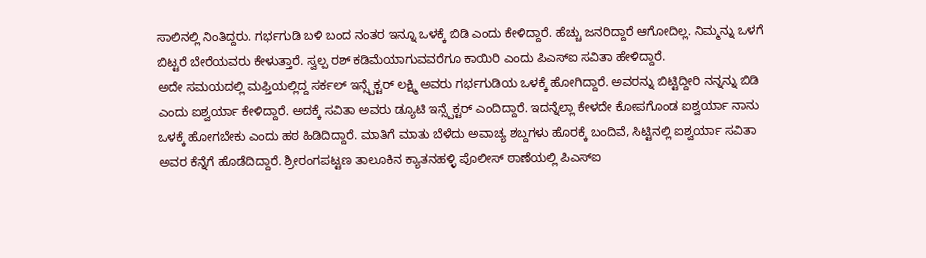ಸಾಲಿನಲ್ಲಿ ನಿಂತಿದ್ದರು. ಗರ್ಭಗುಡಿ ಬಳಿ ಬಂದ ನಂತರ ಇನ್ನೂ ಒಳಕ್ಕೆ ಬಿಡಿ ಎಂದು ಕೇಳಿದ್ದಾರೆ. ಹೆಚ್ಚು ಜನರಿದ್ದಾರೆ ಆಗೋದಿಲ್ಲ. ನಿಮ್ಮನ್ನು ಒಳಗೆ ಬಿಟ್ಟರೆ ಬೇರೆಯವರು ಕೇಳುತ್ತಾರೆ. ಸ್ವಲ್ಪ ರಶ್ ಕಡಿಮೆಯಾಗುವವರೆಗೂ ಕಾಯಿರಿ ಎಂದು ಪಿಎಸ್ಐ ಸವಿತಾ ಹೇಳಿದ್ದಾರೆ.
ಅದೇ ಸಮಯದಲ್ಲಿ ಮಫ್ತಿಯಲ್ಲಿದ್ದ ಸರ್ಕಲ್ ಇನ್ಸ್ಪೆಕ್ಟರ್ ಲಕ್ಷ್ಮಿ ಅವರು ಗರ್ಭಗುಡಿಯ ಒಳಕ್ಕೆ ಹೋಗಿದ್ದಾರೆ. ಅವರನ್ನು ಬಿಟ್ಟಿದ್ದೀರಿ ನನ್ನನ್ನು ಬಿಡಿ ಎಂದು ಐಶ್ವರ್ಯಾ ಕೇಳಿದ್ದಾರೆ. ಅದಕ್ಕೆ ಸವಿತಾ ಅವರು ಡ್ಯೂಟಿ ಇನ್ಸ್ಪೆಕ್ಟರ್ ಎಂದಿದ್ದಾರೆ. ಇದನ್ನೆಲ್ಲಾ ಕೇಳದೇ ಕೋಪಗೊಂಡ ಐಶ್ವರ್ಯಾ ನಾನು ಒಳಕ್ಕೆ ಹೋಗಬೇಕು ಎಂದು ಹಠ ಹಿಡಿದಿದ್ದಾರೆ. ಮಾತಿಗೆ ಮಾತು ಬೆಳೆದು ಅವಾಚ್ಯ ಶಬ್ದಗಳು ಹೊರಕ್ಕೆ ಬಂದಿವೆ, ಸಿಟ್ಟಿನಲ್ಲಿ ಐಶ್ವರ್ಯಾ ಸವಿತಾ ಅವರ ಕೆನ್ನೆಗೆ ಹೊಡೆದಿದ್ದಾರೆ. ಶ್ರೀರಂಗಪಟ್ಟಣ ತಾಲೂಕಿನ ಕ್ಯಾತನಹಳ್ಳಿ ಪೊಲೀಸ್ ಠಾಣೆಯಲ್ಲಿ ಪಿಎಸ್ಐ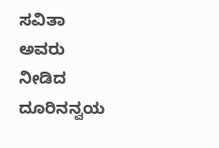ಸವಿತಾ ಅವರು ನೀಡಿದ ದೂರಿನನ್ವಯ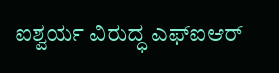ಐಶ್ವರ್ಯ ವಿರುದ್ಧ ಎಫ್ಐಆರ್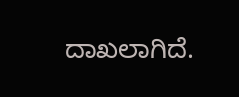ದಾಖಲಾಗಿದೆ.